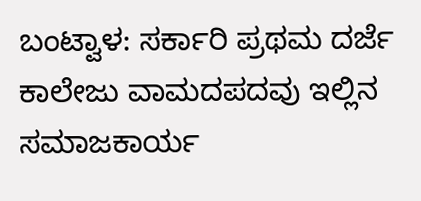ಬಂಟ್ವಾಳ: ಸರ್ಕಾರಿ ಪ್ರಥಮ ದರ್ಜೆ ಕಾಲೇಜು ವಾಮದಪದವು ಇಲ್ಲಿನ ಸಮಾಜಕಾರ್ಯ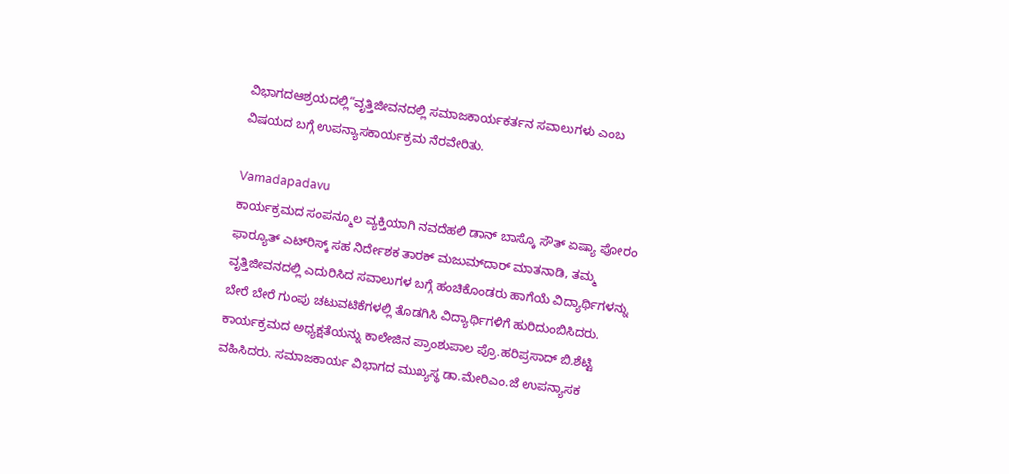ವಿಭಾಗದಆಶ್ರಯದಲ್ಲಿ“ವೃತ್ತಿಜೀವನದಲ್ಲಿ ಸಮಾಜಕಾರ್ಯಕರ್ತನ ಸವಾಲುಗಳು ಎಂಬ ವಿಷಯದ ಬಗ್ಗೆ ಉಪನ್ಯಾಸಕಾರ್ಯಕ್ರಮ ನೆರವೇರಿತು.

Vamadapadavu
ಕಾರ್ಯಕ್ರಮದ ಸಂಪನ್ಮೂಲ ವ್ಯಕ್ತಿಯಾಗಿ ನವದೆಹಲಿ ಡಾನ್ ಬಾಸ್ಕೊ ಸೌತ್ ಏಷ್ಯಾ ಪೋರಂ ಫಾರ್‍ಯೂತ್ ಎಟ್‍ರಿಸ್ಕ್ ಸಹ ನಿರ್ದೇಶಕ ತಾರಕ್ ಮಜುಮ್‍ದಾರ್ ಮಾತನಾಡಿ, ತಮ್ಮ ವೃತ್ತಿಜೀವನದಲ್ಲಿ ಎದುರಿಸಿದ ಸವಾಲುಗಳ ಬಗ್ಗೆ ಹಂಚಿಕೊಂಡರು ಹಾಗೆಯೆ ವಿದ್ಯಾರ್ಥಿಗಳನ್ನು ಬೇರೆ ಬೇರೆ ಗುಂಪು ಚಟುವಟಿಕೆಗಳಲ್ಲಿ ತೊಡಗಿಸಿ ವಿದ್ಯಾರ್ಥಿಗಳಿಗೆ ಹುರಿದುಂಬಿಸಿದರು.
ಕಾರ್ಯಕ್ರಮದ ಅಧ್ಯಕ್ಷತೆಯನ್ನು ಕಾಲೇಜಿನ ಪ್ರಾಂಶುಪಾಲ ಪ್ರೊ.ಹರಿಪ್ರಸಾದ್ ಬಿ.ಶೆಟ್ಟಿ ವಹಿಸಿದರು. ಸಮಾಜಕಾರ್ಯ ವಿಭಾಗದ ಮುಖ್ಯಸ್ಥ ಡಾ.ಮೇರಿಎಂ.ಜೆ ಉಪನ್ಯಾಸಕ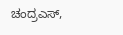ಚಂದ್ರಎಸ್,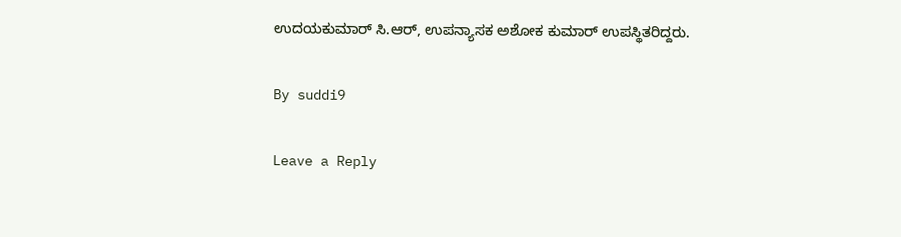ಉದಯಕುಮಾರ್ ಸಿ.ಆರ್, ಉಪನ್ಯಾಸಕ ಅಶೋಕ ಕುಮಾರ್ ಉಪಸ್ಥಿತರಿದ್ದರು.

By suddi9

Leave a Reply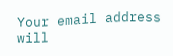Your email address will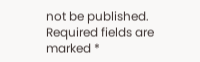not be published. Required fields are marked *